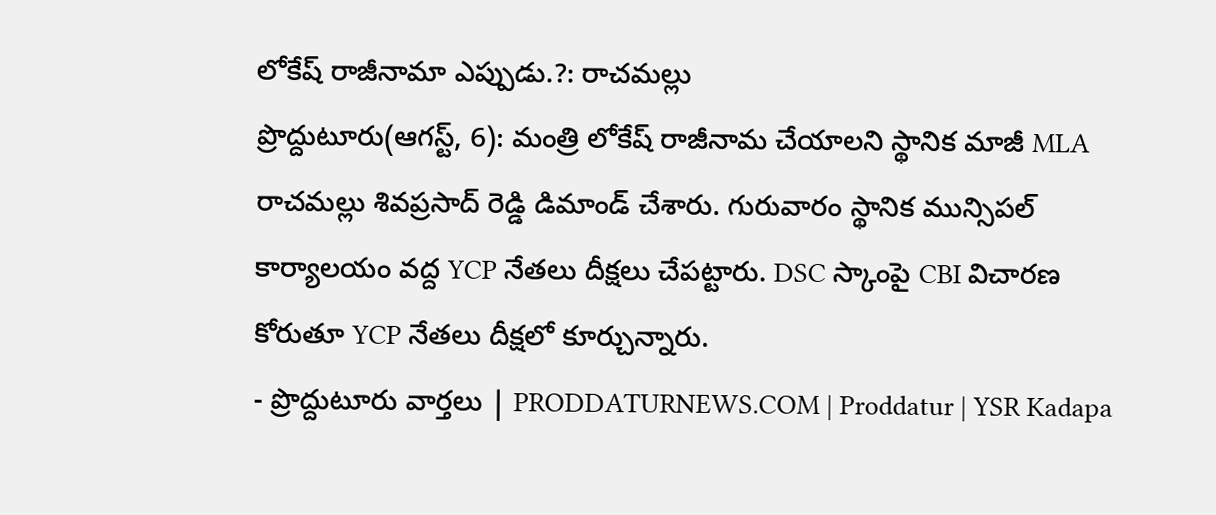లోకేష్ రాజీనామా ఎప్పుడు.?: రాచమల్లు
ప్రొద్దుటూరు(ఆగస్ట్, 6): మంత్రి లోకేష్ రాజీనామ చేయాలని స్థానిక మాజీ MLA రాచమల్లు శివప్రసాద్ రెడ్డి డిమాండ్ చేశారు. గురువారం స్థానిక మున్సిపల్ కార్యాలయం వద్ద YCP నేతలు దీక్షలు చేపట్టారు. DSC స్కాంపై CBI విచారణ కోరుతూ YCP నేతలు దీక్షలో కూర్చున్నారు.
- ప్రొద్దుటూరు వార్తలు | PRODDATURNEWS.COM | Proddatur | YSR Kadapa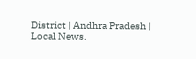District | Andhra Pradesh | Local News.